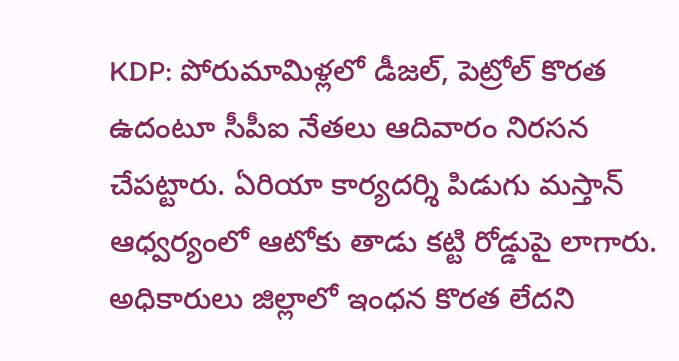KDP: పోరుమామిళ్లలో డీజల్, పెట్రోల్ కొరత ఉదంటూ సీపీఐ నేతలు ఆదివారం నిరసన చేపట్టారు. ఏరియా కార్యదర్శి పిడుగు మస్తాన్ ఆధ్వర్యంలో ఆటోకు తాడు కట్టి రోడ్డుపై లాగారు. అధికారులు జిల్లాలో ఇంధన కొరత లేదని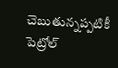చెబుతున్నప్పటికీ పెట్రోల్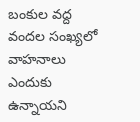బంకుల వద్ద వందల సంఖ్యలో వాహనాలు ఎందుకు ఉన్నాయని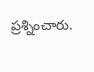ప్రశ్నించారు.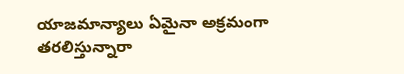యాజమాన్యాలు ఏమైనా అక్రమంగా తరలిస్తున్నారా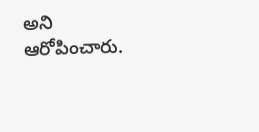అని ఆరోపించారు.